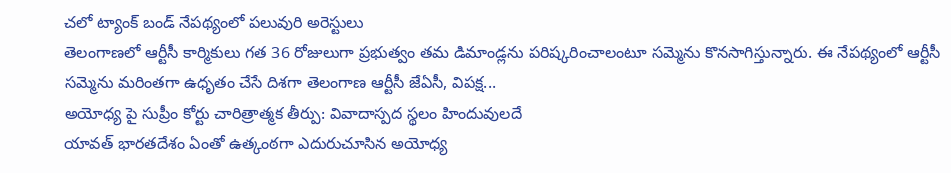చలో ట్యాంక్ బండ్ నేపథ్యంలో పలువురి అరెస్టులు
తెలంగాణలో ఆర్టీసీ కార్మికులు గత 36 రోజులుగా ప్రభుత్వం తమ డిమాండ్లను పరిష్కరించాలంటూ సమ్మెను కొనసాగిస్తున్నారు. ఈ నేపథ్యంలో ఆర్టీసీ సమ్మెను మరింతగా ఉధృతం చేసే దిశగా తెలంగాణ ఆర్టీసీ జేఏసీ, విపక్ష...
అయోధ్య పై సుప్రీం కోర్టు చారిత్రాత్మక తీర్పు: వివాదాస్పద స్థలం హిందువులదే
యావత్ భారతదేశం ఏంతో ఉత్కంఠగా ఎదురుచూసిన అయోధ్య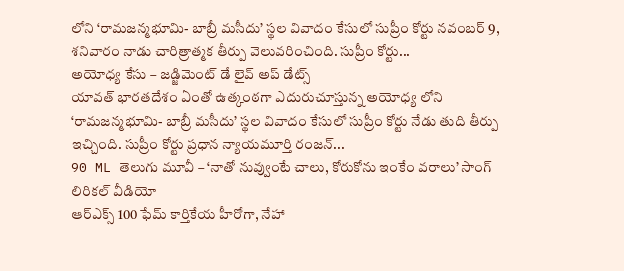లోని ‘రామజన్మభూమి- బాబ్రీ మసీదు’ స్థల వివాదం కేసులో సుప్రీం కోర్టు నవంబర్ 9, శనివారం నాడు చారిత్రాత్మక తీర్పు వెలువరించింది. సుప్రీం కోర్టు...
అయోధ్య కేసు – జడ్జిమెంట్ డే లైవ్ అప్ డేట్స్
యావత్ భారతదేశం ఏంతో ఉత్కంఠగా ఎదురుచూస్తున్న అయోధ్య లోని ‘రామజన్మభూమి- బాబ్రీ మసీదు’ స్థల వివాదం కేసులో సుప్రీం కోర్టు నేడు తుది తీర్పు ఇచ్చింది. సుప్రీం కోర్టు ప్రధాన న్యాయమూర్తి రంజన్...
90 ML తెలుగు మూవీ – ‘నాతో నువ్వుంటే చాలు, కోరుకోను ఇంకేం వరాలు’ సాంగ్ లిరికల్ వీడియో
ఆర్ఎక్స్ 100 ఫేమ్ కార్తికేయ హీరోగా, నేహా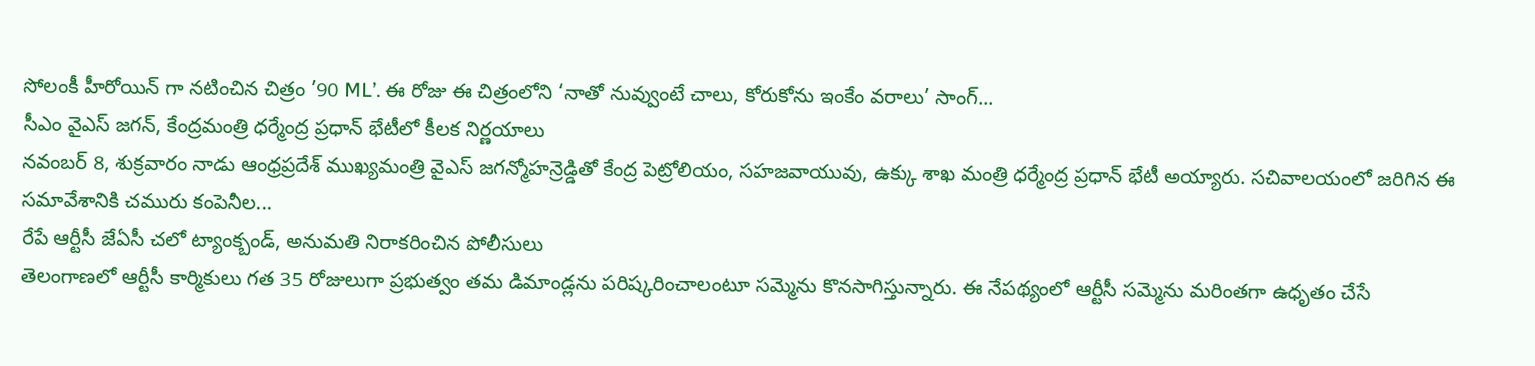సోలంకీ హీరోయిన్ గా నటించిన చిత్రం ’90 ML’. ఈ రోజు ఈ చిత్రంలోని ‘నాతో నువ్వుంటే చాలు, కోరుకోను ఇంకేం వరాలు’ సాంగ్...
సీఎం వైఎస్ జగన్, కేంద్రమంత్రి ధర్మేంద్ర ప్రధాన్ భేటీలో కీలక నిర్ణయాలు
నవంబర్ 8, శుక్రవారం నాడు ఆంధ్రప్రదేశ్ ముఖ్యమంత్రి వైఎస్ జగన్మోహన్రెడ్డితో కేంద్ర పెట్రోలియం, సహజవాయువు, ఉక్కు శాఖ మంత్రి ధర్మేంద్ర ప్రధాన్ భేటీ అయ్యారు. సచివాలయంలో జరిగిన ఈ సమావేశానికి చమురు కంపెనీల...
రేపే ఆర్టీసీ జేఏసీ చలో ట్యాంక్బండ్, అనుమతి నిరాకరించిన పోలీసులు
తెలంగాణలో ఆర్టీసీ కార్మికులు గత 35 రోజులుగా ప్రభుత్వం తమ డిమాండ్లను పరిష్కరించాలంటూ సమ్మెను కొనసాగిస్తున్నారు. ఈ నేపథ్యంలో ఆర్టీసీ సమ్మెను మరింతగా ఉధృతం చేసే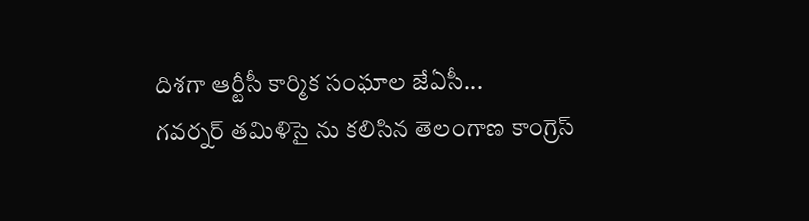దిశగా ఆర్టీసీ కార్మిక సంఘాల జేఏసీ...
గవర్నర్ తమిళిసై ను కలిసిన తెలంగాణ కాంగ్రెస్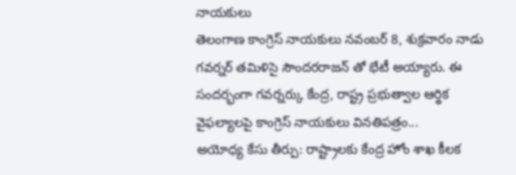నాయకులు
తెలంగాణ కాంగ్రెస్ నాయకులు నవంబర్ 8, శుక్రవారం నాడు గవర్నర్ తమిళిసై సౌందరరాజన్ తో భేటీ అయ్యారు. ఈ సందర్భంగా గవర్నర్కు కేంద్ర, రాష్ట్ర ప్రభుత్వాల ఆర్థిక వైఫల్యాలపై కాంగ్రెస్ నాయకులు వినతిపత్రం...
అయోధ్య కేసు తీర్పు: రాష్ట్రాలకు కేంద్ర హోం శాఖ కీలక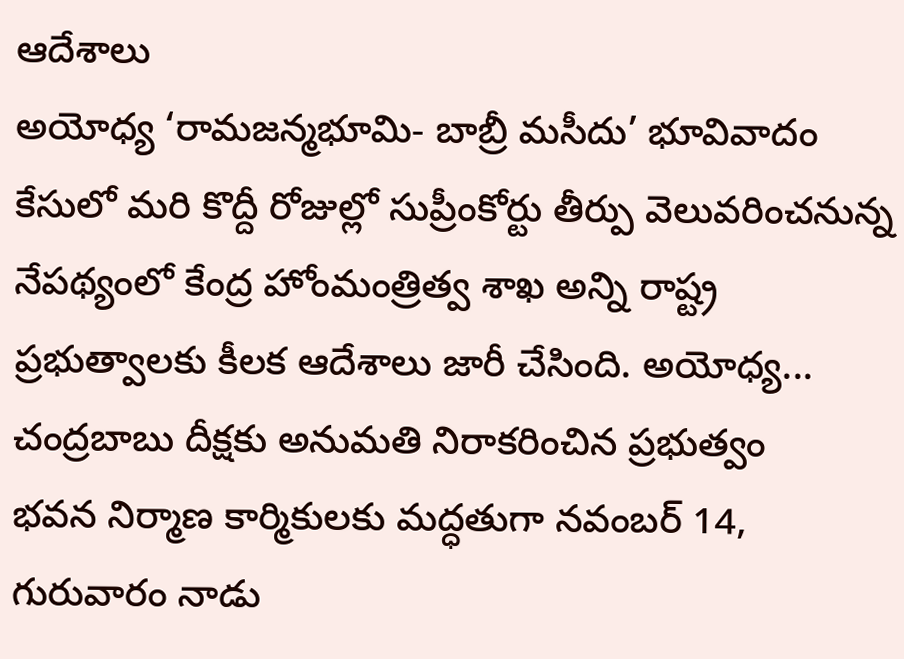ఆదేశాలు
అయోధ్య ‘రామజన్మభూమి- బాబ్రీ మసీదు’ భూవివాదం కేసులో మరి కొద్దీ రోజుల్లో సుప్రీంకోర్టు తీర్పు వెలువరించనున్న నేపథ్యంలో కేంద్ర హోంమంత్రిత్వ శాఖ అన్ని రాష్ట్ర ప్రభుత్వాలకు కీలక ఆదేశాలు జారీ చేసింది. అయోధ్య...
చంద్రబాబు దీక్షకు అనుమతి నిరాకరించిన ప్రభుత్వం
భవన నిర్మాణ కార్మికులకు మద్ధతుగా నవంబర్ 14, గురువారం నాడు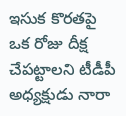ఇసుక కొరతపై ఒక రోజు దీక్ష చేపట్టాలని టీడీపీ అధ్యక్షుడు నారా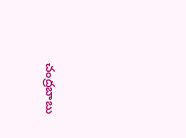చంద్రబాబు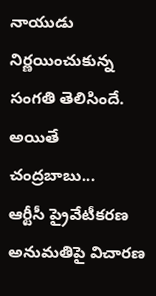నాయుడు నిర్ణయించుకున్న సంగతి తెలిసిందే. అయితే చంద్రబాబు...
ఆర్టీసీ ప్రైవేటీకరణ అనుమతిపై విచారణ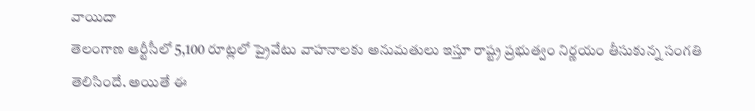వాయిదా
తెలంగాణ ఆర్టీసీలో 5,100 రూట్లలో ప్రైవేటు వాహనాలకు అనుమతులు ఇస్తూ రాష్ట్ర ప్రభుత్వం నిర్ణయం తీసుకున్న సంగతి తెలిసిందే. అయితే ఈ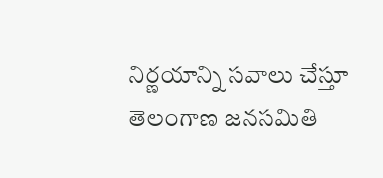నిర్ణయాన్ని సవాలు చేస్తూ తెలంగాణ జనసమితి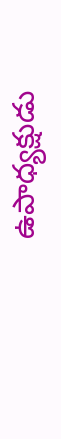ఉపాధ్యక్షుడు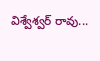విశ్వేశ్వర్ రావు...